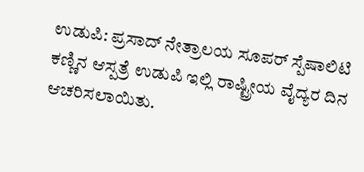ಉಡುಪಿ: ಪ್ರಸಾದ್ ನೇತ್ರಾಲಯ ಸೂಪರ್ ಸ್ಪೆಷಾಲಿಟಿ ಕಣ್ಣಿನ ಆಸ್ಪತ್ರೆ ಉಡುಪಿ ಇಲ್ಲಿ ರಾಷ್ಟ್ರೀಯ ವೈದ್ಯರ ದಿನ ಆಚರಿಸಲಾಯಿತು.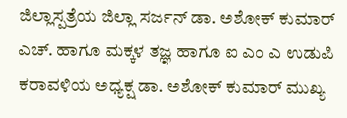ಜಿಲ್ಲಾಸ್ಪತ್ರೆಯ ಜಿಲ್ಲಾ ಸರ್ಜನ್ ಡಾ. ಅಶೋಕ್ ಕುಮಾರ್ ಎಚ್. ಹಾಗೂ ಮಕ್ಕಳ ತಜ್ಞ ಹಾಗೂ ಐ ಎಂ ಎ ಉಡುಪಿ ಕರಾವಳಿಯ ಅಧ್ಯಕ್ಷ ಡಾ. ಅಶೋಕ್ ಕುಮಾರ್ ಮುಖ್ಯ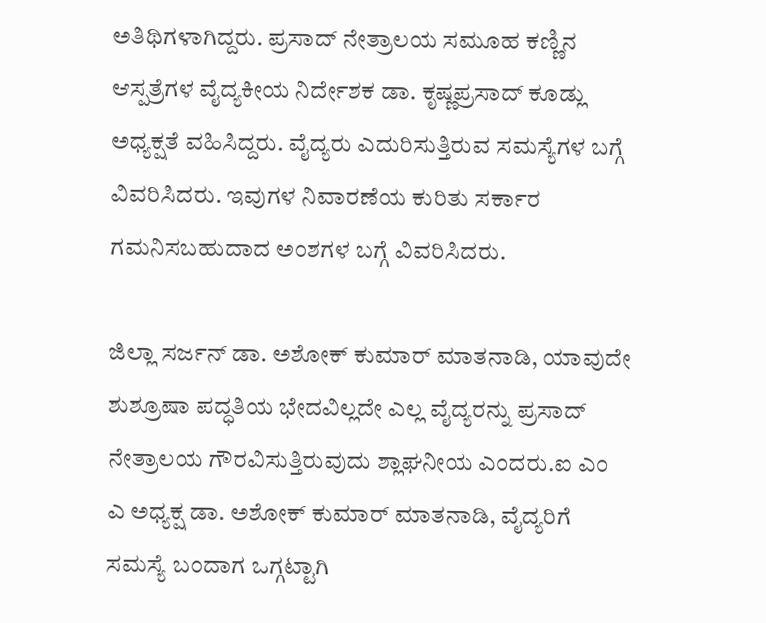ಅತಿಥಿಗಳಾಗಿದ್ದರು. ಪ್ರಸಾದ್ ನೇತ್ರಾಲಯ ಸಮೂಹ ಕಣ್ಣಿನ ಆಸ್ಪತ್ರೆಗಳ ವೈದ್ಯಕೀಯ ನಿರ್ದೇಶಕ ಡಾ. ಕೃಷ್ಣಪ್ರಸಾದ್ ಕೂಡ್ಲು ಅಧ್ಯಕ್ಷತೆ ವಹಿಸಿದ್ದರು. ವೈದ್ಯರು ಎದುರಿಸುತ್ತಿರುವ ಸಮಸ್ಯೆಗಳ ಬಗ್ಗೆ ವಿವರಿಸಿದರು. ಇವುಗಳ ನಿವಾರಣೆಯ ಕುರಿತು ಸರ್ಕಾರ ಗಮನಿಸಬಹುದಾದ ಅಂಶಗಳ ಬಗ್ಗೆ ವಿವರಿಸಿದರು.

ಜಿಲ್ಲಾ ಸರ್ಜನ್ ಡಾ. ಅಶೋಕ್ ಕುಮಾರ್ ಮಾತನಾಡಿ, ಯಾವುದೇ ಶುಶ್ರೂಷಾ ಪದ್ಧತಿಯ ಭೇದವಿಲ್ಲದೇ ಎಲ್ಲ ವೈದ್ಯರನ್ನು ಪ್ರಸಾದ್ ನೇತ್ರಾಲಯ ಗೌರವಿಸುತ್ತಿರುವುದು ಶ್ಲಾಘನೀಯ ಎಂದರು.ಐ ಎಂ ಎ ಅಧ್ಯಕ್ಷ ಡಾ. ಅಶೋಕ್ ಕುಮಾರ್ ಮಾತನಾಡಿ, ವೈದ್ಯರಿಗೆ ಸಮಸ್ಯೆ ಬಂದಾಗ ಒಗ್ಗಟ್ಟಾಗಿ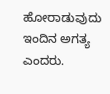ಹೋರಾಡುವುದು ಇಂದಿನ ಅಗತ್ಯ ಎಂದರು.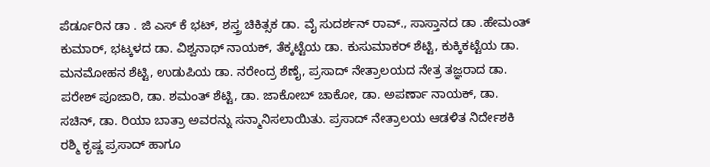ಪೆರ್ಡೂರಿನ ಡಾ . ಜಿ ಎಸ್ ಕೆ ಭಟ್, ಶಸ್ತ್ರ ಚಿಕಿತ್ಸಕ ಡಾ. ವೈ ಸುದರ್ಶನ್ ರಾವ್., ಸಾಸ್ತಾನದ ಡಾ .ಹೇಮಂತ್ ಕುಮಾರ್, ಭಟ್ಕಳದ ಡಾ. ವಿಶ್ವನಾಥ್ ನಾಯಕ್, ತೆಕ್ಕಟ್ಟೆಯ ಡಾ. ಕುಸುಮಾಕರ್ ಶೆಟ್ಟಿ, ಕುಕ್ಕಿಕಟ್ಟೆಯ ಡಾ. ಮನಮೋಹನ ಶೆಟ್ಟಿ, ಉಡುಪಿಯ ಡಾ. ನರೇಂದ್ರ ಶೆಣೈ, ಪ್ರಸಾದ್ ನೇತ್ರಾಲಯದ ನೇತ್ರ ತಜ್ಞರಾದ ಡಾ. ಪರೇಶ್ ಪೂಜಾರಿ, ಡಾ. ಶಮಂತ್ ಶೆಟ್ಟಿ, ಡಾ. ಜಾಕೋಬ್ ಚಾಕೋ, ಡಾ. ಅಪರ್ಣಾ ನಾಯಕ್, ಡಾ. ಸಚಿನ್, ಡಾ. ರಿಯಾ ಬಾತ್ರಾ ಅವರನ್ನು ಸನ್ಮಾನಿಸಲಾಯಿತು. ಪ್ರಸಾದ್ ನೇತ್ರಾಲಯ ಆಡಳಿತ ನಿರ್ದೇಶಕಿ ರಶ್ಮಿ ಕೃಷ್ಣ ಪ್ರಸಾದ್ ಹಾಗೂ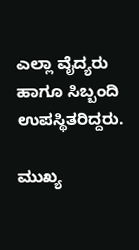ಎಲ್ಲಾ ವೈದ್ಯರು ಹಾಗೂ ಸಿಬ್ಬಂದಿ ಉಪಸ್ಥಿತರಿದ್ದರು.

ಮುಖ್ಯ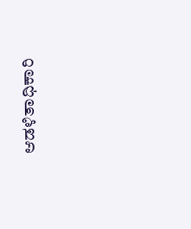ಆಡಳಿತಾಧಿಕಾರಿ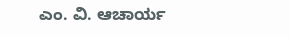ಎಂ. ವಿ. ಆಚಾರ್ಯ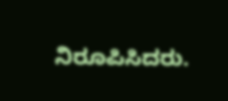ನಿರೂಪಿಸಿದರು.